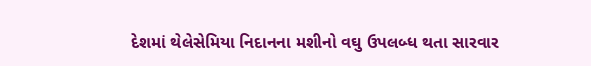દેશમાં થેલેસેમિયા નિદાનના મશીનો વઘુ ઉપલબ્ધ થતા સારવાર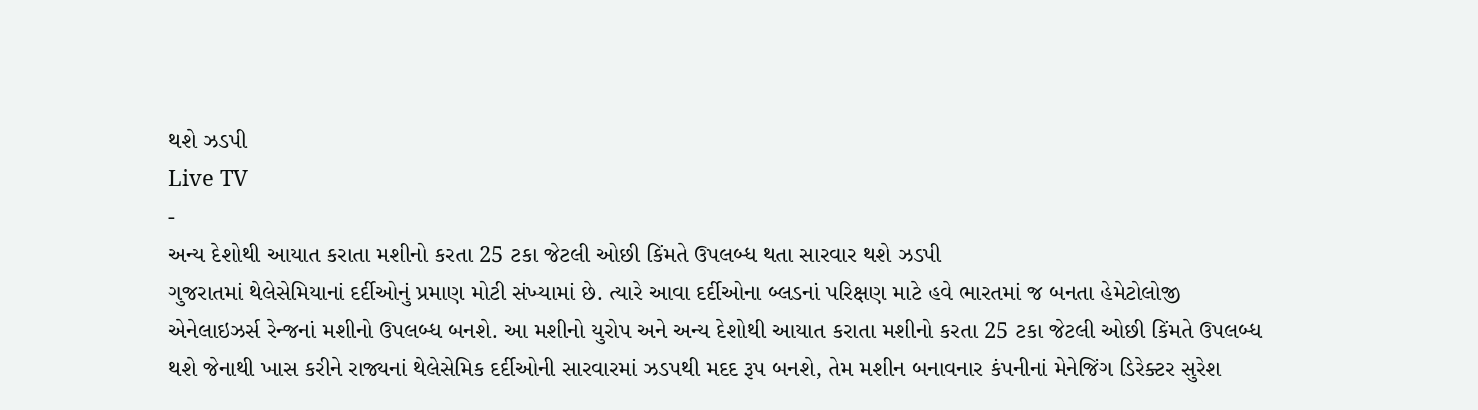થશે ઝડપી
Live TV
-
અન્ય દેશોથી આયાત કરાતા મશીનો કરતા 25 ટકા જેટલી ઓછી કિંમતે ઉપલબ્ધ થતા સારવાર થશે ઝડપી
ગુજરાતમાં થેલેસેમિયાનાં દર્દીઓનું પ્રમાણ મોટી સંખ્યામાં છે. ત્યારે આવા દર્દીઓના બ્લડનાં પરિક્ષણ માટે હવે ભારતમાં જ બનતા હેમેટોલોજી એનેલાઇઝર્સ રેન્જનાં મશીનો ઉપલબ્ધ બનશે. આ મશીનો યુરોપ અને અન્ય દેશોથી આયાત કરાતા મશીનો કરતા 25 ટકા જેટલી ઓછી કિંમતે ઉપલબ્ધ થશે જેનાથી ખાસ કરીને રાજ્યનાં થેલેસેમિક દર્દીઓની સારવારમાં ઝડપથી મદદ રૂપ બનશે, તેમ મશીન બનાવનાર કંપનીનાં મેનેજિંગ ડિરેક્ટર સુરેશ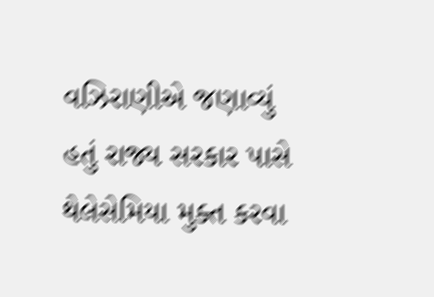વઝિરાણીએ જણાવ્યું હતું રાજ્ય સરકાર પાસે થેલેસેમિયા મુક્ત કરવા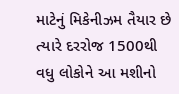માટેનું મિકેનીઝમ તૈયાર છે ત્યારે દરરોજ 1500થી વધુ લોકોને આ મશીનો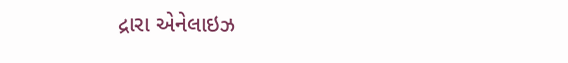દ્રારા એનેલાઇઝ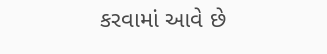કરવામાં આવે છે